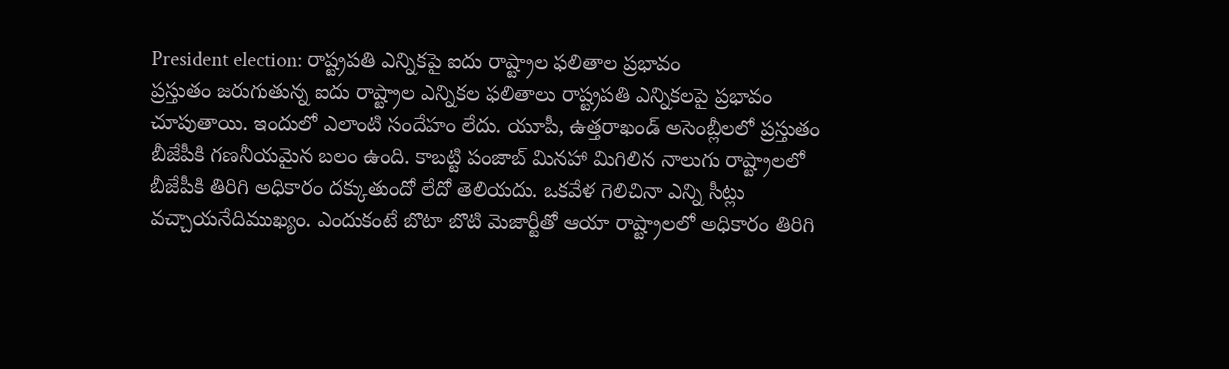President election: రాష్ట్రపతి ఎన్నికపై ఐదు రాష్ట్రాల ఫలితాల ప్రభావం
ప్రస్తుతం జరుగుతున్న ఐదు రాష్ట్రాల ఎన్నికల ఫలితాలు రాష్ట్రపతి ఎన్నికలపై ప్రభావం చూపుతాయి. ఇందులో ఎలాంటి సందేహం లేదు. యూపీ, ఉత్తరాఖండ్ అసెంబ్లీలలో ప్రస్తుతం బీజేపీకి గణనీయమైన బలం ఉంది. కాబట్టి పంజాబ్ మినహా మిగిలిన నాలుగు రాష్ట్రాలలో బీజేపీకి తిరిగి అధికారం దక్కుతుందో లేదో తెలియదు. ఒకవేళ గెలిచినా ఎన్ని సీట్లు వచ్చాయనేదిముఖ్యం. ఎందుకంటే బొటా బొటి మెజార్టీతో ఆయా రాష్ట్రాలలో అధికారం తిరిగి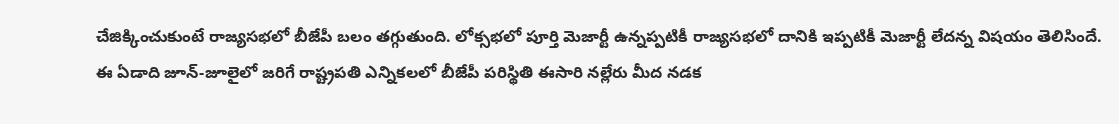చేజిక్కించుకుంటే రాజ్యసభలో బీజేపీ బలం తగ్గుతుంది. లోక్సభలో పూర్తి మెజార్టీ ఉన్నప్పటికీ రాజ్యసభలో దానికి ఇప్పటికీ మెజార్టీ లేదన్న విషయం తెలిసిందే.
ఈ ఏడాది జూన్-జూలైలో జరిగే రాష్ట్రపతి ఎన్నికలలో బీజేపీ పరిస్థితి ఈసారి నల్లేరు మీద నడక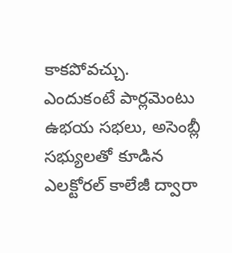కాకపోవచ్చు. ఎందుకంటే పార్లమెంటు ఉభయ సభలు, అసెంబ్లీ సభ్యులతో కూడిన ఎలక్టోరల్ కాలేజీ ద్వారా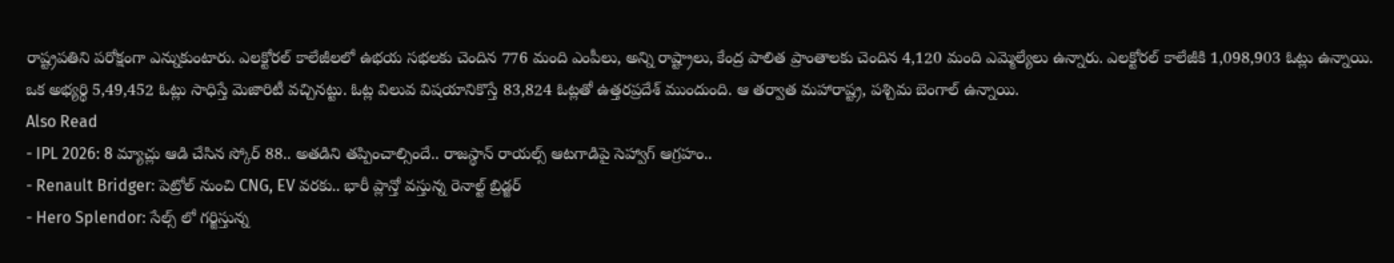రాష్ట్రపతిని పరోక్షంగా ఎన్నుకుంటారు. ఎలక్టోరల్ కాలేజీలలో ఉభయ సభలకు చెందిన 776 మంది ఎంపీలు, అన్ని రాష్ట్రాలు, కేంద్ర పాలిత ప్రాంతాలకు చెందిన 4,120 మంది ఎమ్మెల్యేలు ఉన్నారు. ఎలక్టోరల్ కాలేజీకి 1,098,903 ఓట్లు ఉన్నాయి. ఒక అభ్యర్థి 5,49,452 ఓట్లు సాధిస్తే మెజారిటీ వచ్చినట్టు. ఓట్ల విలువ విషయానికొస్తే 83,824 ఓట్లతో ఉత్తరప్రదేశ్ ముందుంది. ఆ తర్వాత మహారాష్ట్ర, పశ్చిమ బెంగాల్ ఉన్నాయి.
Also Read
- IPL 2026: 8 మ్యాచ్లు ఆడి చేసిన స్కోర్ 88.. అతడిని తప్పించాల్సిందే.. రాజస్థాన్ రాయల్స్ ఆటగాడిపై సెహ్వాగ్ ఆగ్రహం..
- Renault Bridger: పెట్రోల్ నుంచి CNG, EV వరకు.. భారీ ప్లాన్తో వస్తున్న రెనాల్ట్ బ్రిడ్జర్
- Hero Splendor: సేల్స్ లో గర్జిస్తున్న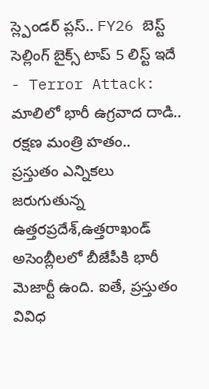స్ల్పెండర్ ప్లస్.. FY26 బెస్ట్ సెల్లింగ్ బైక్స్ టాప్ 5 లిస్ట్ ఇదే
- Terror Attack: మాలిలో భారీ ఉగ్రవాద దాడి.. రక్షణ మంత్రి హతం..
ప్రస్తుతం ఎన్నికలు జరుగుతున్న ఉత్తరప్రదేశ్,ఉత్తరాఖండ్ అసెంబ్లీలలో బీజేపీకి భారీ మెజార్టీ ఉంది. ఐతే, ప్రస్తుతం వివిధ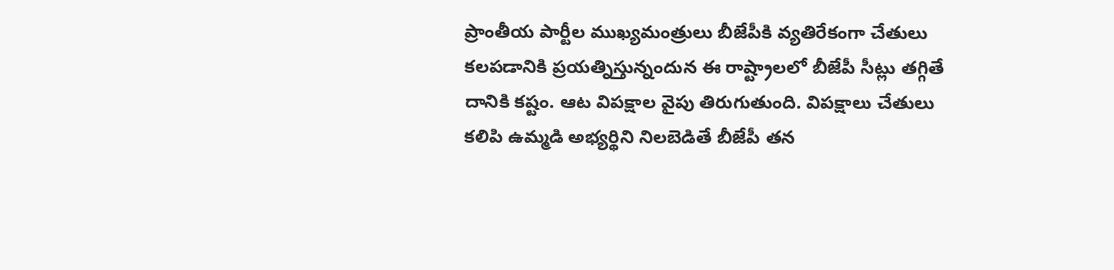ప్రాంతీయ పార్టీల ముఖ్యమంత్రులు బీజేపీకి వ్యతిరేకంగా చేతులు కలపడానికి ప్రయత్నిస్తున్నందున ఈ రాష్ట్రాలలో బీజేపీ సీట్లు తగ్గితే దానికి కష్టం. ఆట విపక్షాల వైపు తిరుగుతుంది. విపక్షాలు చేతులు కలిపి ఉమ్మడి అభ్యర్థిని నిలబెడితే బీజేపీ తన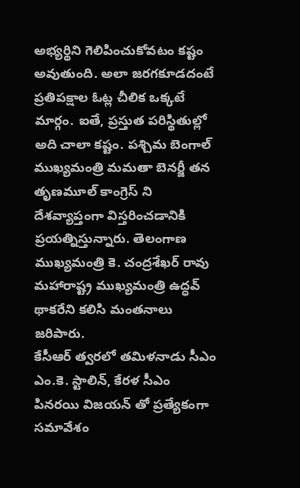అభ్యర్థిని గెలిపించుకోవటం కష్టం అవుతుంది. అలా జరగకూడదంటే ప్రతిపక్షాల ఓట్ల చీలిక ఒక్కటే మార్గం. ఐతే, ప్రస్తుత పరిస్థితుల్లో అది చాలా కష్టం. పశ్చిమ బెంగాల్ ముఖ్యమంత్రి మమతా బెనర్జీ తన తృణమూల్ కాంగ్రెస్ ని దేశవ్యాప్తంగా విస్తరించడానికి ప్రయత్నిస్తున్నారు. తెలంగాణ ముఖ్యమంత్రి కె. చంద్రశేఖర్ రావు మహారాష్ట్ర ముఖ్యమంత్రి ఉద్ధవ్ థాకరేని కలిసి మంతనాలు జరిపారు.
కేసీఆర్ త్వరలో తమిళనాడు సీఎం ఎం.కె. స్టాలిన్, కేరళ సీఎం పినరయి విజయన్ తో ప్రత్యేకంగా సమావేశం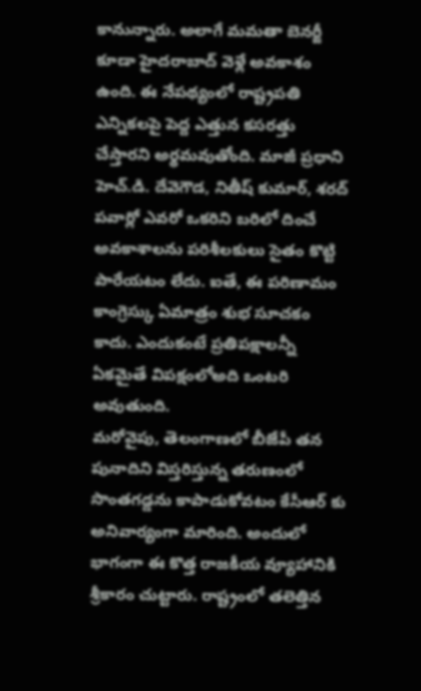కానున్నారు. అలాగే మమతా బెనర్జీ కూడా హైదరాబాద్ వెళ్లే అవకాశం ఉంది. ఈ నేపథ్యంలో రాష్ట్రపతి ఎన్నికలపై పెద్ద ఎత్తున కసరత్తు చేస్తారని అర్థమవుతోంది. మాజీ ప్రధాని హెచ్.డి. దేవెగౌడ, నితీష్ కుమార్, శరద్ పవార్లో ఎవరో ఒకరిని బరిలో దించే అవకాశాలను పరిశీలకులు సైతం కొట్టి పారేయటం లేదు. ఐతే, ఈ పరిణామం కాంగ్రెస్కు ఏమాత్రం శుభ సూచకం కాదు. ఎందుకంటే ప్రతిపక్షాలన్నీ ఏకమైతే విపక్షంలోఅది ఒంటరి అవుతుంది.
మరోవైపు, తెలంగాణలో బీజేపీ తన పునాదిని విస్తరిస్తున్న తరుణంలో సొంతగడ్డను కాపాడుకోవటం కేసీఆర్ కు అనివార్యంగా మారింది. అందులో భాగంగా ఈ కొత్త రాజకీయ వ్యూహానికి శ్రీకారం చుట్టారు. రాష్ట్రంలో తలెత్తిన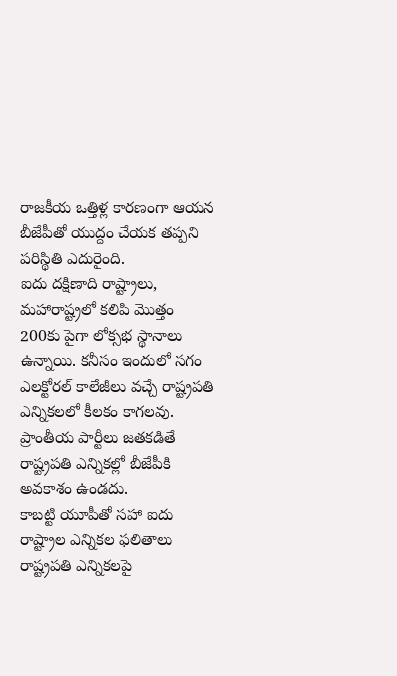రాజకీయ ఒత్తిళ్ల కారణంగా ఆయన బీజేపీతో యుద్దం చేయక తప్పని పరిస్థితి ఎదురైంది.
ఐదు దక్షిణాది రాష్ట్రాలు, మహారాష్ట్రలో కలిపి మొత్తం 200కు పైగా లోక్సభ స్థానాలు ఉన్నాయి. కనీసం ఇందులో సగం ఎలక్టోరల్ కాలేజీలు వచ్చే రాష్ట్రపతి ఎన్నికలలో కీలకం కాగలవు. ప్రాంతీయ పార్టీలు జతకడితే రాష్ట్రపతి ఎన్నికల్లో బీజేపీకి అవకాశం ఉండదు.
కాబట్టి యూపీతో సహా ఐదు రాష్ట్రాల ఎన్నికల ఫలితాలు రాష్ట్రపతి ఎన్నికలపై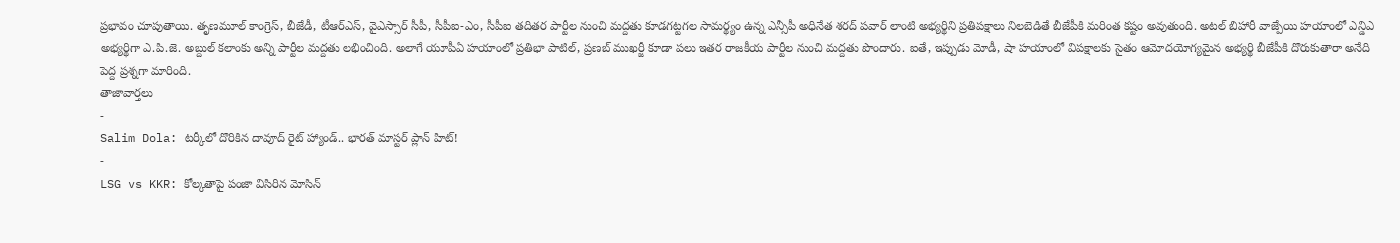ప్రభావం చూపుతాయి. తృణమూల్ కాంగ్రెస్, బీజేడీ, టీఆర్ఎస్, వైఎస్సార్ సీపీ, సీపీఐ-ఎం, సీపీఐ తదితర పార్టీల నుంచి మద్దతు కూడగట్టగల సామర్థ్యం ఉన్న ఎన్సీపీ అధినేత శరద్ పవార్ లాంటి అభ్యర్థిని ప్రతిపక్షాలు నిలబెడితే బీజేపీకి మరింత కష్టం అవుతుంది. అటల్ బిహారీ వాజ్పేయి హయాంలో ఎన్డిఎ అభ్యర్థిగా ఎ.పి.జె. అబ్దుల్ కలాంకు అన్ని పార్టీల మద్దతు లభించింది. అలాగే యూపీఏ హయాంలో ప్రతిభా పాటిల్, ప్రణబ్ ముఖర్జీ కూడా పలు ఇతర రాజకీయ పార్టీల నుంచి మద్దతు పొందారు. ఐతే, ఇప్పుడు మోడీ, షా హయాంలో విపక్షాలకు సైతం ఆమోదయోగ్యమైన అభ్యర్థి బీజేపీకి దొరుకుతారా అనేది పెద్ద ప్రశ్నగా మారింది.
తాజావార్తలు
-
Salim Dola: టర్కీలో దొరికిన దావూద్ రైట్ హ్యాండ్.. భారత్ మాస్టర్ ప్లాన్ హిట్!
-
LSG vs KKR: కోల్కతాపై పంజా విసిరిన మోసిన్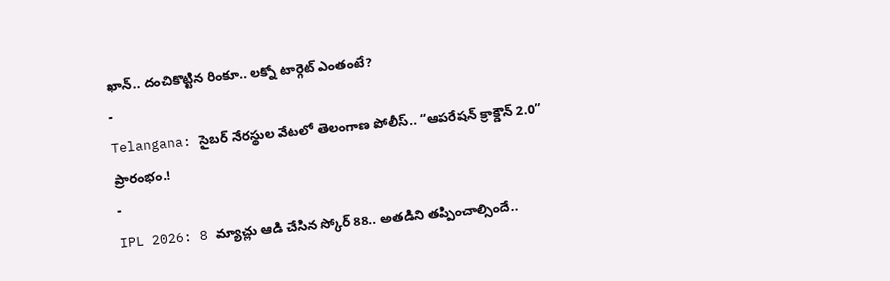ఖాన్.. దంచికొట్టిన రింకూ.. లక్నో టార్గెట్ ఎంతంటే?
-
Telangana: సైబర్ నేరస్థుల వేటలో తెలంగాణ పోలీస్.. “ఆపరేషన్ క్రాక్డౌన్ 2.0” ప్రారంభం.!
-
IPL 2026: 8 మ్యాచ్లు ఆడి చేసిన స్కోర్ 88.. అతడిని తప్పించాల్సిందే..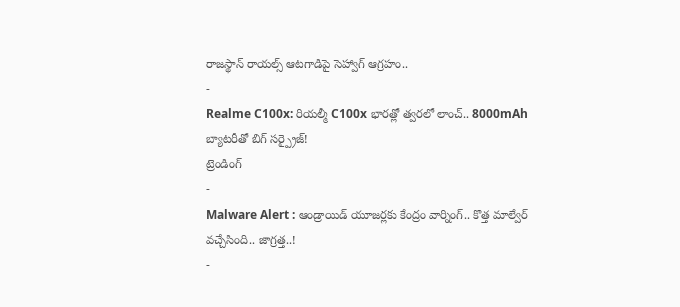రాజస్థాన్ రాయల్స్ ఆటగాడిపై సెహ్వాగ్ ఆగ్రహం..
-
Realme C100x: రియల్మీ C100x భారత్లో త్వరలో లాంచ్.. 8000mAh బ్యాటరీతో బిగ్ సర్ప్రైజ్!
ట్రెండింగ్
-
Malware Alert : ఆండ్రాయిడ్ యూజర్లకు కేంద్రం వార్నింగ్.. కొత్త మాల్వేర్ వచ్చేసింది.. జాగ్రత్త..!
-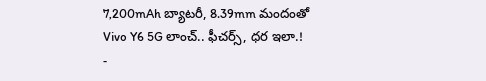7,200mAh బ్యాటరీ, 8.39mm మందంతో Vivo Y6 5G లాంచ్.. ఫీచర్స్, ధర ఇలా.!
-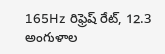165Hz రిఫ్రెష్ రేట్, 12.3 అంగుళాల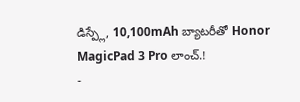డిస్ప్లే, 10,100mAh బ్యాటరీతో Honor MagicPad 3 Pro లాంచ్.!
-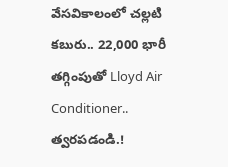వేసవికాలంలో చల్లటి కబురు.. 22,000 భారీ తగ్గింపుతో Lloyd Air Conditioner.. త్వరపడండి.!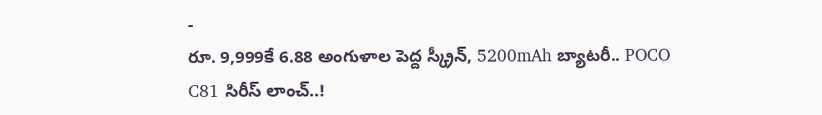-
రూ. 9,999కే 6.88 అంగుళాల పెద్ద స్క్రీన్, 5200mAh బ్యాటరీ.. POCO C81 సిరీస్ లాంచ్..!